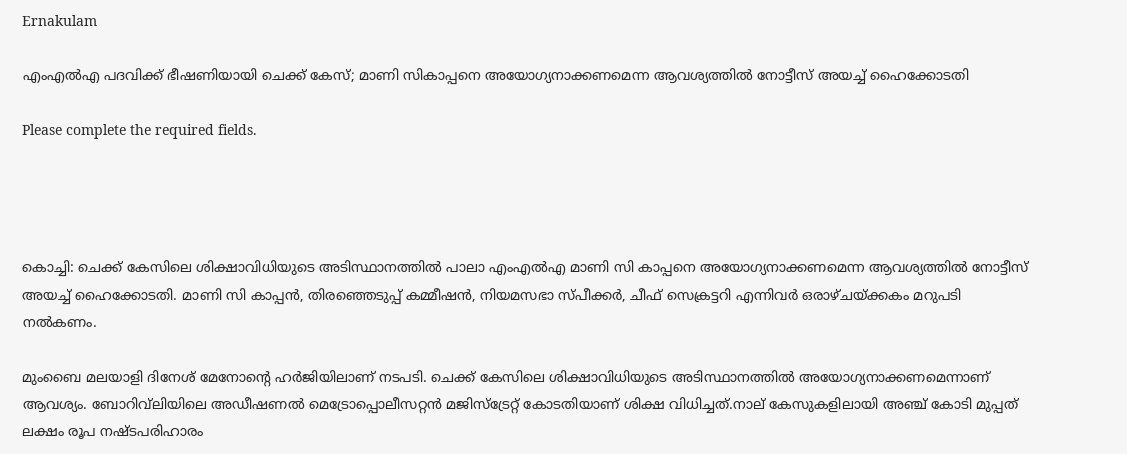Ernakulam

എംഎൽഎ പദവിക്ക് ഭീഷണിയായി ചെക്ക് കേസ്; മാണി സികാപ്പനെ അയോഗ്യനാക്കണമെന്ന ആവശ്യത്തിൽ നോട്ടീസ് അയച്ച് ഹൈക്കോടതി

Please complete the required fields.




കൊച്ചി: ചെക്ക് കേസിലെ ശിക്ഷാവിധിയുടെ അടിസ്ഥാനത്തിൽ പാലാ എംഎൽ‌എ മാണി സി കാപ്പനെ അയോഗ്യനാക്കണമെന്ന ആവശ്യത്തിൽ നോട്ടീസ് അയച്ച് ഹൈക്കോടതി. മാണി സി കാപ്പൻ, തിരഞ്ഞെടുപ്പ് കമ്മീഷൻ, നിയമസഭാ സ്പീക്കർ, ചീഫ് സെക്രട്ടറി എന്നിവർ ഒരാഴ്ചയ്ക്കകം മറുപടി നൽകണം.

മുംബൈ മലയാളി ദിനേശ് മേനോന്റെ ഹർജിയിലാണ് നടപടി. ചെക്ക് കേസിലെ ശിക്ഷാവിധിയുടെ അടിസ്ഥാനത്തിൽ അയോഗ്യനാക്കണമെന്നാണ് ആവശ്യം. ബോറിവ്‍ലിയിലെ അഡീഷണൽ മെട്രോപ്പൊലീസറ്റൻ മജിസ്ട്രേറ്റ് കോടതിയാണ് ശിക്ഷ വിധിച്ചത്.നാല് കേസുകളിലായി അഞ്ച് കോടി മുപ്പത് ലക്ഷം രൂപ നഷ്ടപരിഹാരം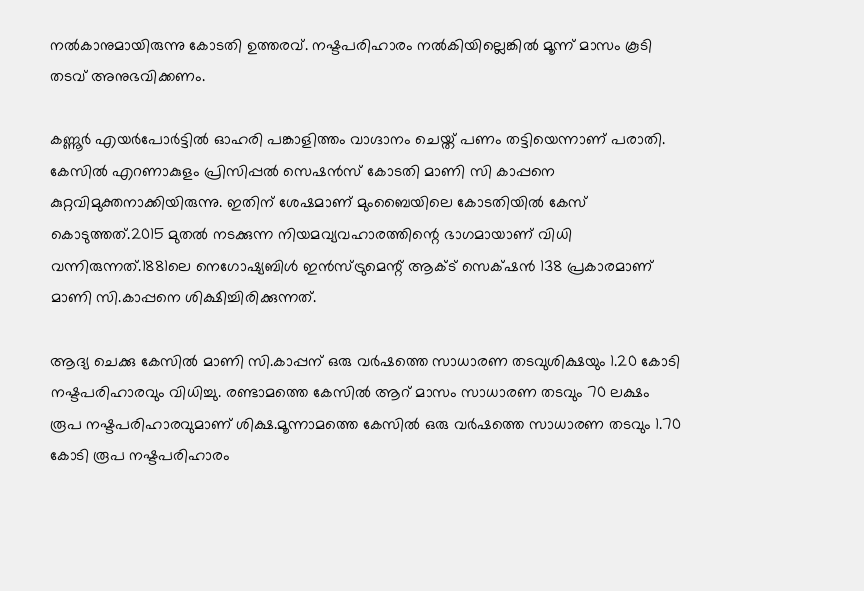നൽകാനുമായിരുന്നു കോടതി ഉത്തരവ്. നഷ്ടപരിഹാരം നൽകിയില്ലെങ്കിൽ മൂന്ന് മാസം കൂടി തടവ് അനുഭവിക്കണം.

കണ്ണൂർ എയർപോർട്ടിൽ ഓഹരി പങ്കാളിത്തം വാഗ്ദാനം ചെയ്ത് പണം തട്ടിയെന്നാണ് പരാതി. കേസിൽ എറണാകുളം പ്രിസിപ്പൽ സെഷൻസ് കോടതി മാണി സി കാപ്പനെ കുറ്റവിമുക്തനാക്കിയിരുന്നു. ഇതിന് ശേഷമാണ് മുംബൈയിലെ കോടതിയിൽ കേസ് കൊടുത്തത്.2015 മുതൽ നടക്കുന്ന നിയമവ്യവഹാരത്തിന്റെ ഭാഗമായാണ് വിധി വന്നിരുന്നത്.1881ലെ നെഗോഷ്യബിൾ ഇൻസ്ട്രുമെന്റ് ആക്ട് സെക്‌ഷൻ 138 പ്രകാരമാണ് മാണി സി.കാപ്പനെ ശിക്ഷിച്ചിരിക്കുന്നത്.

ആദ്യ ചെക്കു കേസിൽ മാണി സി.കാപ്പന് ഒരു വർഷത്തെ സാധാരണ തടവുശിക്ഷയും 1.20 കോടി നഷ്ടപരിഹാരവും വിധിച്ചു. രണ്ടാമത്തെ കേസിൽ ആറ് മാസം സാധാരണ തടവും 70 ലക്ഷം രൂപ നഷ്ടപരിഹാരവുമാണ് ശിക്ഷ.മൂന്നാമത്തെ കേസിൽ ഒരു വർഷത്തെ സാധാരണ തടവും 1.70 കോടി രൂപ നഷ്ടപരിഹാരം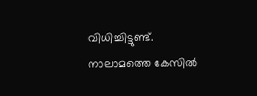വിധിച്ചിട്ടുണ്ട്. നാലാമത്തെ കേസിൽ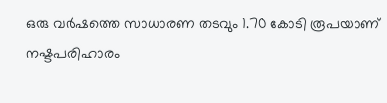ഒരു വർഷത്തെ സാധാരണ തടവും 1.70 കോടി രൂപയാണ് നഷ്ടപരിഹാരം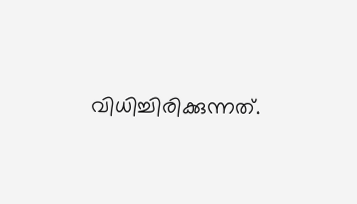വിധിച്ചിരിക്കുന്നത്.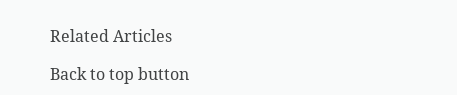Related Articles

Back to top button